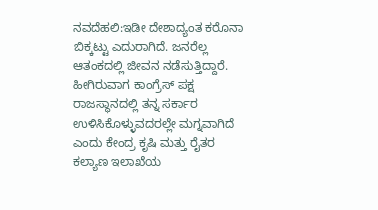ನವದೆಹಲಿ:ಇಡೀ ದೇಶಾದ್ಯಂತ ಕರೊನಾ ಬಿಕ್ಕಟ್ಟು ಎದುರಾಗಿದೆ. ಜನರೆಲ್ಲ ಆತಂಕದಲ್ಲಿ ಜೀವನ ನಡೆಸುತ್ತಿದ್ದಾರೆ. ಹೀಗಿರುವಾಗ ಕಾಂಗ್ರೆಸ್ ಪಕ್ಷ ರಾಜಸ್ಥಾನದಲ್ಲಿ ತನ್ನ ಸರ್ಕಾರ ಉಳಿಸಿಕೊಳ್ಳುವದರಲ್ಲೇ ಮಗ್ನವಾಗಿದೆ ಎಂದು ಕೇಂದ್ರ ಕೃಷಿ ಮತ್ತು ರೈತರ ಕಲ್ಯಾಣ ಇಲಾಖೆಯ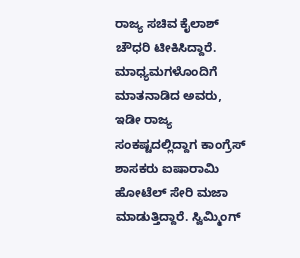ರಾಜ್ಯ ಸಚಿವ ಕೈಲಾಶ್ ಚೌಧರಿ ಟೀಕಿಸಿದ್ದಾರೆ.
ಮಾಧ್ಯಮಗಳೊಂದಿಗೆ ಮಾತನಾಡಿದ ಅವರು, ಇಡೀ ರಾಜ್ಯ ಸಂಕಷ್ಟದಲ್ಲಿದ್ದಾಗ ಕಾಂಗ್ರೆಸ್ ಶಾಸಕರು ಐಷಾರಾಮಿ ಹೋಟೆಲ್ ಸೇರಿ ಮಜಾ ಮಾಡುತ್ತಿದ್ದಾರೆ. ಸ್ವಿಮ್ಮಿಂಗ್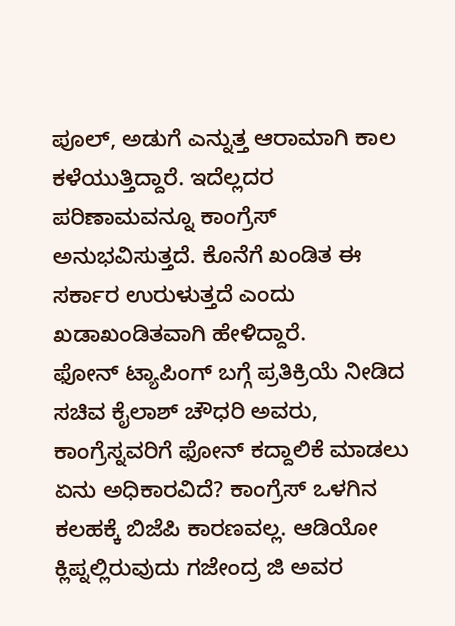ಪೂಲ್, ಅಡುಗೆ ಎನ್ನುತ್ತ ಆರಾಮಾಗಿ ಕಾಲ ಕಳೆಯುತ್ತಿದ್ದಾರೆ. ಇದೆಲ್ಲದರ ಪರಿಣಾಮವನ್ನೂ ಕಾಂಗ್ರೆಸ್ ಅನುಭವಿಸುತ್ತದೆ. ಕೊನೆಗೆ ಖಂಡಿತ ಈ ಸರ್ಕಾರ ಉರುಳುತ್ತದೆ ಎಂದು ಖಡಾಖಂಡಿತವಾಗಿ ಹೇಳಿದ್ದಾರೆ.
ಫೋನ್ ಟ್ಯಾಪಿಂಗ್ ಬಗ್ಗೆ ಪ್ರತಿಕ್ರಿಯೆ ನೀಡಿದ ಸಚಿವ ಕೈಲಾಶ್ ಚೌಧರಿ ಅವರು, ಕಾಂಗ್ರೆಸ್ನವರಿಗೆ ಫೋನ್ ಕದ್ದಾಲಿಕೆ ಮಾಡಲು ಏನು ಅಧಿಕಾರವಿದೆ? ಕಾಂಗ್ರೆಸ್ ಒಳಗಿನ ಕಲಹಕ್ಕೆ ಬಿಜೆಪಿ ಕಾರಣವಲ್ಲ. ಆಡಿಯೋ ಕ್ಲಿಪ್ನಲ್ಲಿರುವುದು ಗಜೇಂದ್ರ ಜಿ ಅವರ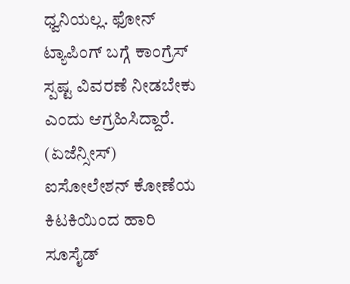ಧ್ವನಿಯಲ್ಲ. ಫೋನ್ ಟ್ಯಾಪಿಂಗ್ ಬಗ್ಗೆ ಕಾಂಗ್ರೆಸ್ ಸ್ಪಷ್ಟ ವಿವರಣೆ ನೀಡಬೇಕು ಎಂದು ಆಗ್ರಹಿಸಿದ್ದಾರೆ. (ಏಜೆನ್ಸೀಸ್)
ಐಸೋಲೇಶನ್ ಕೋಣೆಯ ಕಿಟಕಿಯಿಂದ ಹಾರಿ ಸೂಸೈಡ್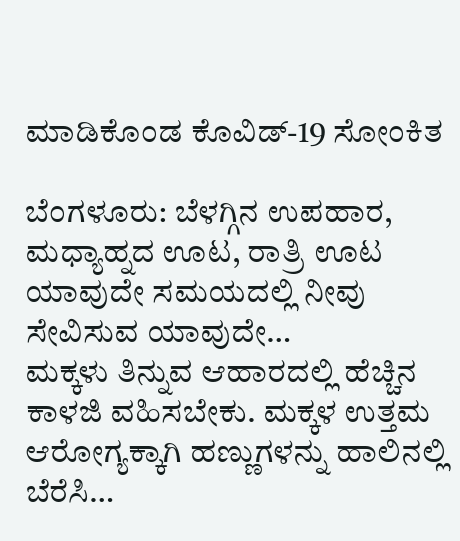ಮಾಡಿಕೊಂಡ ಕೊವಿಡ್-19 ಸೋಂಕಿತ

ಬೆಂಗಳೂರು: ಬೆಳಗ್ಗಿನ ಉಪಹಾರ, ಮಧ್ಯಾಹ್ನದ ಊಟ, ರಾತ್ರಿ ಊಟ ಯಾವುದೇ ಸಮಯದಲ್ಲಿ ನೀವು ಸೇವಿಸುವ ಯಾವುದೇ…
ಮಕ್ಕಳು ತಿನ್ನುವ ಆಹಾರದಲ್ಲಿ ಹೆಚ್ಚಿನ ಕಾಳಜಿ ವಹಿಸಬೇಕು. ಮಕ್ಕಳ ಉತ್ತಮ ಆರೋಗ್ಯಕ್ಕಾಗಿ ಹಣ್ಣುಗಳನ್ನು ಹಾಲಿನಲ್ಲಿ ಬೆರೆಸಿ…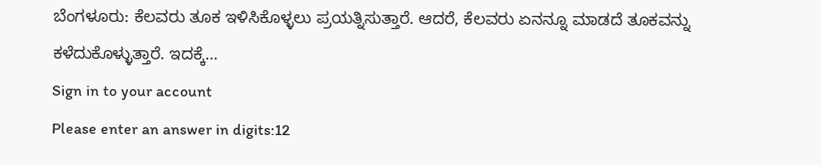ಬೆಂಗಳೂರು: ಕೆಲವರು ತೂಕ ಇಳಿಸಿಕೊಳ್ಳಲು ಪ್ರಯತ್ನಿಸುತ್ತಾರೆ. ಆದರೆ, ಕೆಲವರು ಏನನ್ನೂ ಮಾಡದೆ ತೂಕವನ್ನು ಕಳೆದುಕೊಳ್ಳುತ್ತಾರೆ. ಇದಕ್ಕೆ…
Sign in to your account
Please enter an answer in digits:12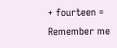+ fourteen =
Remember me